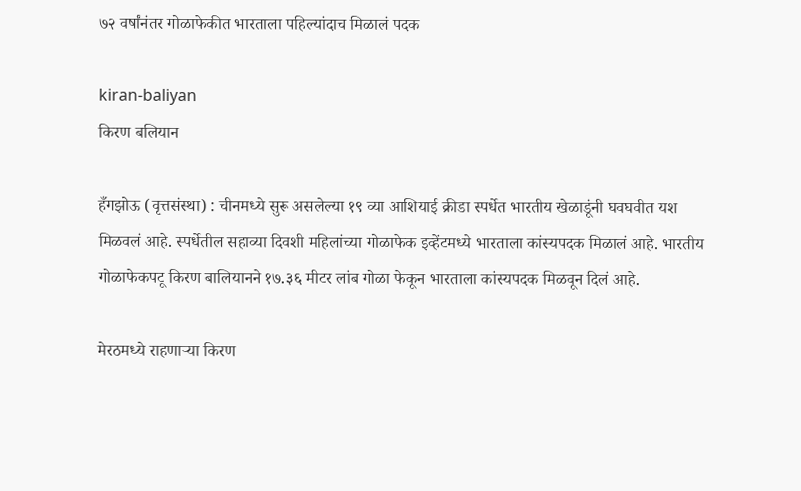७२ वर्षांनंतर गोळाफेकीत भारताला पहिल्यांदाच मिळालं पदक

kiran-baliyan
किरण बलियान

हँगझोऊ (वृत्तसंस्था) : चीनमध्ये सुरू असलेल्या १९ व्या आशियाई क्रीडा स्पर्धेत भारतीय खेळाडूंनी घवघवीत यश मिळवलं आहे. स्पर्धेतील सहाव्या दिवशी महिलांच्या गोळाफेक इव्हेंटमध्ये भारताला कांस्यपदक मिळालं आहे. भारतीय गोळाफेकपटू किरण बालियानने १७.३६ मीटर लांब गोळा फेकून भारताला कांस्यपदक मिळवून दिलं आहे.

मेरठमध्ये राहणाऱ्या किरण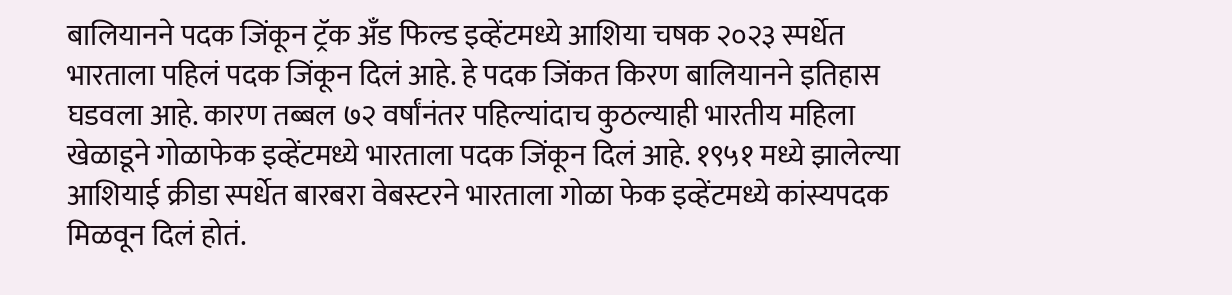बालियानने पदक जिंकून ट्रॅक अँड फिल्ड इव्हेंटमध्ये आशिया चषक २०२३ स्पर्धेत भारताला पहिलं पदक जिंकून दिलं आहे. हे पदक जिंकत किरण बालियानने इतिहास घडवला आहे. कारण तब्बल ७२ वर्षांनंतर पहिल्यांदाच कुठल्याही भारतीय महिला खेळाडूने गोळाफेक इव्हेंटमध्ये भारताला पदक जिंकून दिलं आहे. १९५१ मध्ये झालेल्या आशियाई क्रीडा स्पर्धेत बारबरा वेबस्टरने भारताला गोळा फेक इव्हेंटमध्ये कांस्यपदक मिळवून दिलं होतं.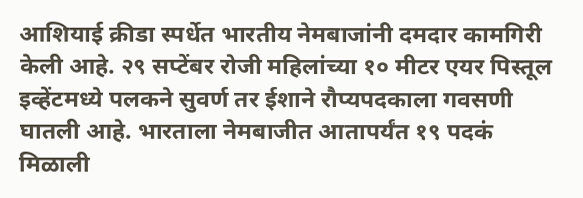आशियाई क्रीडा स्पर्धेत भारतीय नेमबाजांनी दमदार कामगिरी केली आहे. २९ सप्टेंबर रोजी महिलांच्या १० मीटर एयर पिस्तूल इव्हेंटमध्ये पलकने सुवर्ण तर ईशाने रौप्यपदकाला गवसणी घातली आहे. भारताला नेमबाजीत आतापर्यंत १९ पदकं मिळाली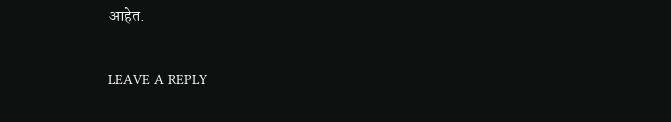आहेत.

LEAVE A REPLY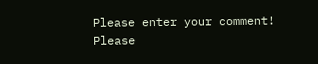Please enter your comment!
Please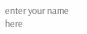enter your name here